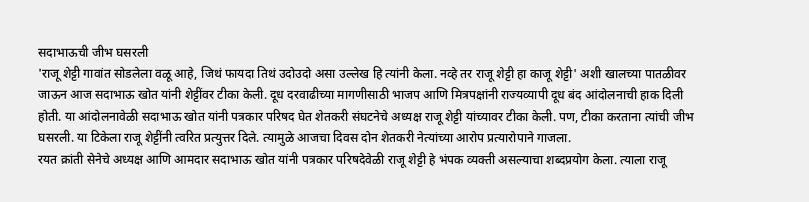सदाभाऊची जीभ घसरली
'राजू शेट्टी गावांत सोडलेला वळू आहे, जिथं फायदा तिथं उदोउदो असा उल्लेख हि त्यांनी केला. नव्हे तर राजू शेट्टी हा काजू शेट्टी' अशी खालच्या पातळीवर जाऊन आज सदाभाऊ खोत यांनी शेट्टींवर टीका केली. दूध दरवाढीच्या मागणीसाठी भाजप आणि मित्रपक्षांनी राज्यव्यापी दूध बंद आंदोलनाची हाक दिली होती. या आंदोलनावेळी सदाभाऊ खोत यांनी पत्रकार परिषद घेत शेतकरी संघटनेचे अध्यक्ष राजू शेट्टी यांच्यावर टीका केली. पण, टीका करताना त्यांची जीभ घसरली. या टिकेला राजू शेट्टींनी त्वरित प्रत्युत्तर दिले. त्यामुळे आजचा दिवस दोन शेतकरी नेत्यांच्या आरोप प्रत्यारोपाने गाजला.
रयत क्रांती सेनेचे अध्यक्ष आणि आमदार सदाभाऊ खोत यांनी पत्रकार परिषदेवेळी राजू शेट्टी हे भंपक व्यक्ती असल्याचा शब्दप्रयोग केला. त्याला राजू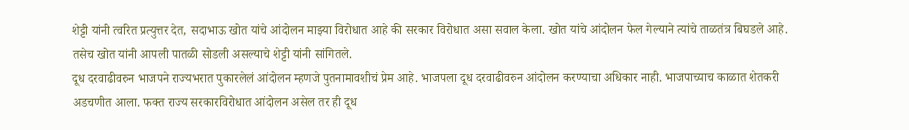शेट्टी यांनी त्वरित प्रत्युत्तर देत, सदाभाऊ खोत यांचे आंदोलन माझ्या विरोधात आहे की सरकार विरोधात असा सवाल केला. खोत यांचे आंदोलन फेल गेल्याने त्यांचे ताळतंत्र बिघडले आहे. तसेच खोत यांनी आपली पातळी सोडली असल्याचे शेट्टी यांनी सांगितले.
दूध दरवाढीवरुन भाजपने राज्यभरात पुकारलेलं आंदोलन म्हणजे पुतनामावशीचं प्रेम आहे. भाजपला दूध दरवाढीवरुन आंदोलन करण्याचा अधिकार नाही. भाजपाच्याच काळात शेतकरी अडचणीत आला. फक्त राज्य सरकारविरोधात आंदोलन असेल तर ही दूध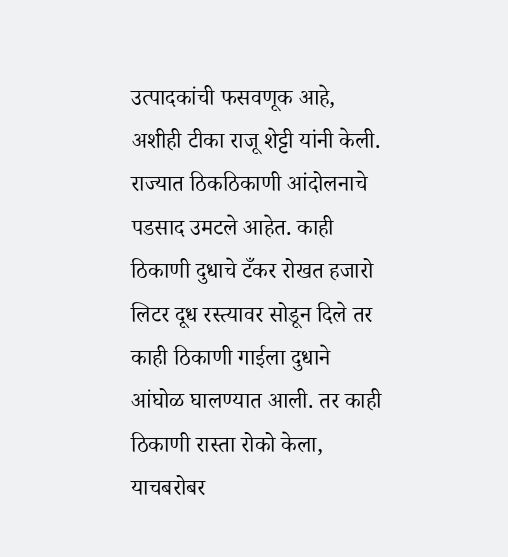उत्पादकांची फसवणूक आहे, अशीही टीका राजू शेट्टी यांनी केली.
राज्यात ठिकठिकाणी आंदोलनाचे पडसाद उमटले आहेत. काही ठिकाणी दुधाचे टँकर रोखत हजारो लिटर दूध रस्त्यावर सोडून दिले तर काही ठिकाणी गाईला दुधाने आंघोळ घालण्यात आली. तर काही ठिकाणी रास्ता रोको केला, याचबरोबर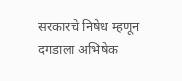सरकारचे निषेध म्हणून दगडाला अभिषेक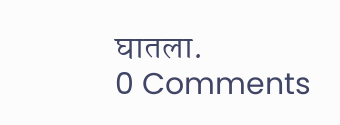घातला.
0 Comments